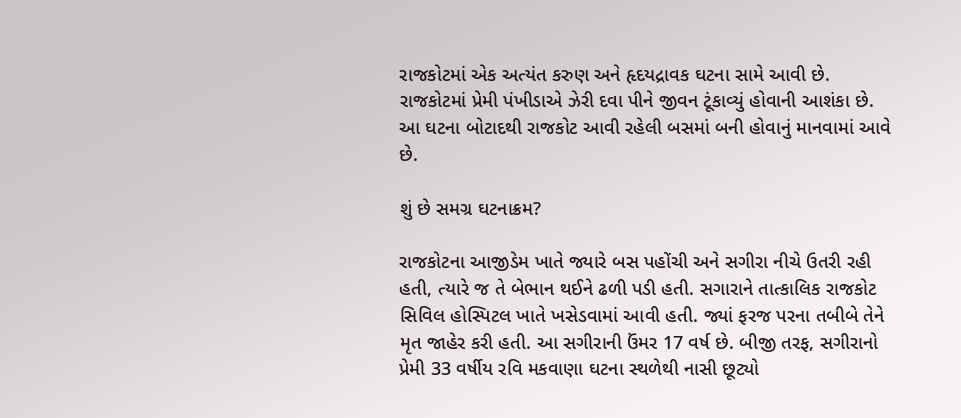રાજકોટમાં એક અત્યંત કરુણ અને હૃદયદ્રાવક ઘટના સામે આવી છે. રાજકોટમાં પ્રેમી પંખીડાએ ઝેરી દવા પીને જીવન ટૂંકાવ્યું હોવાની આશંકા છે. આ ઘટના બોટાદથી રાજકોટ આવી રહેલી બસમાં બની હોવાનું માનવામાં આવે છે.

શું છે સમગ્ર ઘટનાક્રમ?

રાજકોટના આજીડેમ ખાતે જ્યારે બસ પહોંચી અને સગીરા નીચે ઉતરી રહી હતી, ત્યારે જ તે બેભાન થઈને ઢળી પડી હતી. સગારાને તાત્કાલિક રાજકોટ સિવિલ હોસ્પિટલ ખાતે ખસેડવામાં આવી હતી. જ્યાં ફરજ પરના તબીબે તેને મૃત જાહેર કરી હતી. આ સગીરાની ઉંમર 17 વર્ષ છે. બીજી તરફ, સગીરાનો પ્રેમી 33 વર્ષીય રવિ મકવાણા ઘટના સ્થળેથી નાસી છૂટ્યો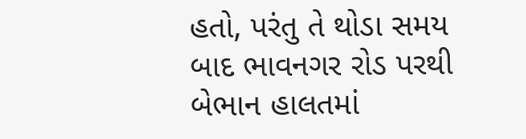હતો, પરંતુ તે થોડા સમય બાદ ભાવનગર રોડ પરથી બેભાન હાલતમાં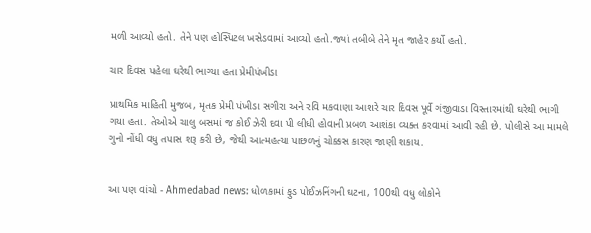મળી આવ્યો હતો. તેને પણ હોસ્પિટલ ખસેડવામાં આવ્યો હતો.જ્યાં તબીબે તેને મૃત જાહેર કર્યો હતો.

ચાર દિવસ પહેલા ઘરેથી ભાગ્યા હતા પ્રેમીપંખીડા

પ્રાથમિક માહિતી મુજબ, મૃતક પ્રેમી પંખીડા સગીરા અને રવિ મકવાણા આશરે ચાર દિવસ પૂર્વે ગંજીવાડા વિસ્તારમાંથી ઘરેથી ભાગી ગયા હતા. તેઓએ ચાલુ બસમાં જ કોઈ ઝેરી દવા પી લીધી હોવાની પ્રબળ આશંકા વ્યક્ત કરવામાં આવી રહી છે. પોલીસે આ મામલે ગુનો નોંધી વધુ તપાસ શરૂ કરી છે, જેથી આત્મહત્યા પાછળનું ચોક્કસ કારણ જાણી શકાય.


આ પણ વાંચો - Ahmedabad news: ધોળકામાં ફુડ પોઈઝનિંગની ઘટના, 100થી વધુ લોકોને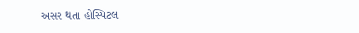અસર થતા હોસ્પિટલ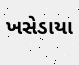ખસેડાયા